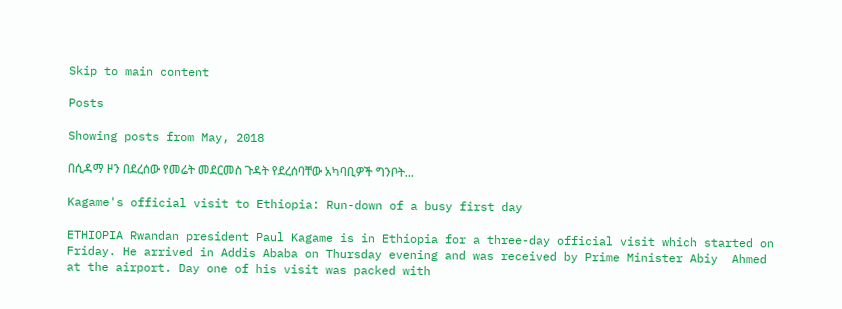Skip to main content

Posts

Showing posts from May, 2018

በሲዳማ ዞን በደረሰው የመሬት መደርመስ ጉዳት የደረሰባቸው አካባቢዎች ግንቦት...

Kagame's official visit to Ethiopia: Run-down of a busy first day

ETHIOPIA Rwandan president Paul Kagame is in Ethiopia for a three-day official visit which started on Friday. He arrived in Addis Ababa on Thursday evening and was received by Prime Minister Abiy  Ahmed at the airport. Day one of his visit was packed with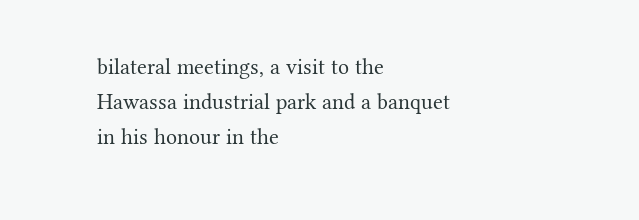bilateral meetings, a visit to the Hawassa industrial park and a banquet in his honour in the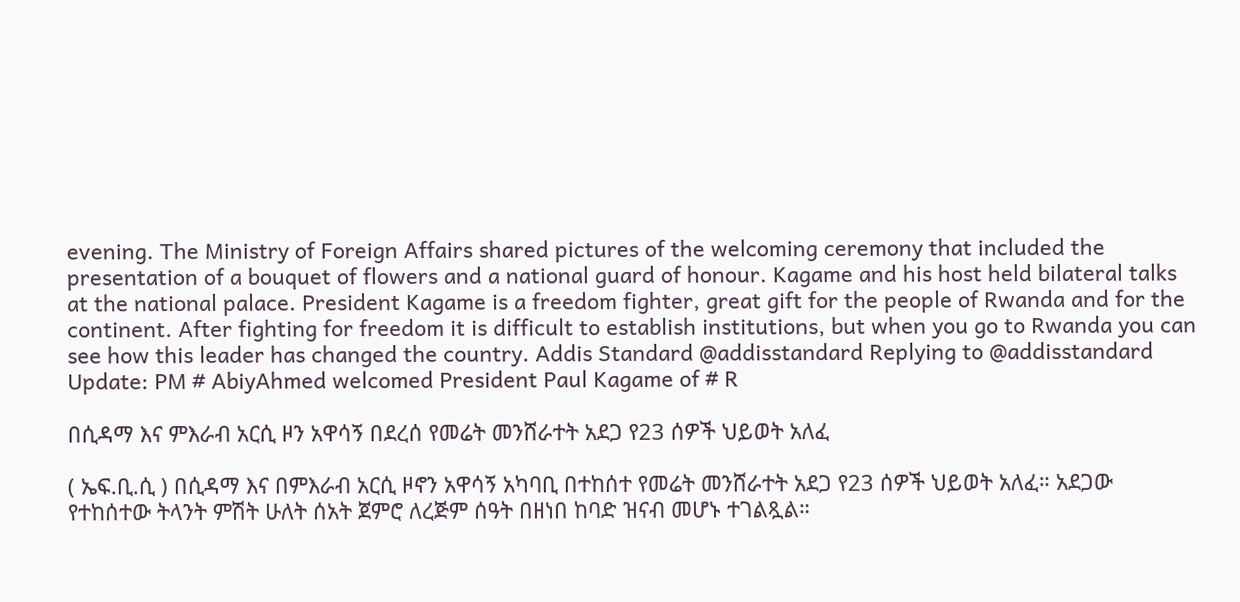evening. The Ministry of Foreign Affairs shared pictures of the welcoming ceremony that included the presentation of a bouquet of flowers and a national guard of honour. Kagame and his host held bilateral talks at the national palace. President Kagame is a freedom fighter, great gift for the people of Rwanda and for the continent. After fighting for freedom it is difficult to establish institutions, but when you go to Rwanda you can see how this leader has changed the country. Addis Standard @addisstandard Replying to @addisstandard Update: PM # AbiyAhmed welcomed President Paul Kagame of # R

በሲዳማ እና ምእራብ አርሲ ዞን አዋሳኝ በደረሰ የመሬት መንሸራተት አደጋ የ23 ሰዎች ህይወት አለፈ

( ኤፍ.ቢ.ሲ ) በሲዳማ እና በምእራብ አርሲ ዞኖን አዋሳኝ አካባቢ በተከሰተ የመሬት መንሸራተት አደጋ የ23 ሰዎች ህይወት አለፈ። አደጋው የተከሰተው ትላንት ምሽት ሁለት ሰአት ጀምሮ ለረጅም ሰዓት በዘነበ ከባድ ዝናብ መሆኑ ተገልጿል።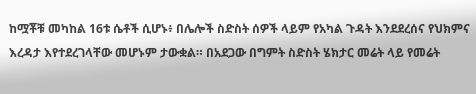ከሟቾቹ መካከል 16ቱ ሴቶች ሲሆኑ፥ በሌሎች ስድስት ሰዎች ላይም የአካል ጉዳት እንደደረሰና የህክምና እረዳታ እየተደረገላቸው መሆኑም ታውቋል። በአደጋው በግምት ስድስት ሄክታር መሬት ላይ የመሬት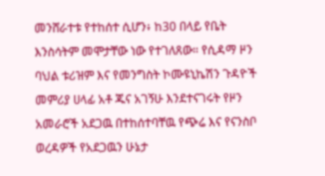መንሸራተቱ የተከሰተ ሲሆን፥ ከ30 በላይ የቤት እንስሳትም መሞታቸው ነው የተገለጸው። የሲዳማ ዞን ባህል ቱሪዝም እና የመንግስት ኮሙዩኒኬሽን ጉዳዮች መምሪያ ሀላፊ አቶ ጁና አገኝሁ እንደተናገሩት የዞን አመራሮች አደጋዉ በተከሰተባቸዉ የጭሬ እና የናንስቦ ወረዳዎች የአደጋዉን ሁኔታ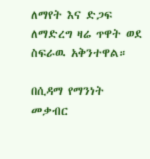ለማየት እና ድጋፍ ለማድረግ ዛሬ ጥዋት ወደ ስፍራዉ አቅንተዋል።

በሲዳማ የማንነት መቃብር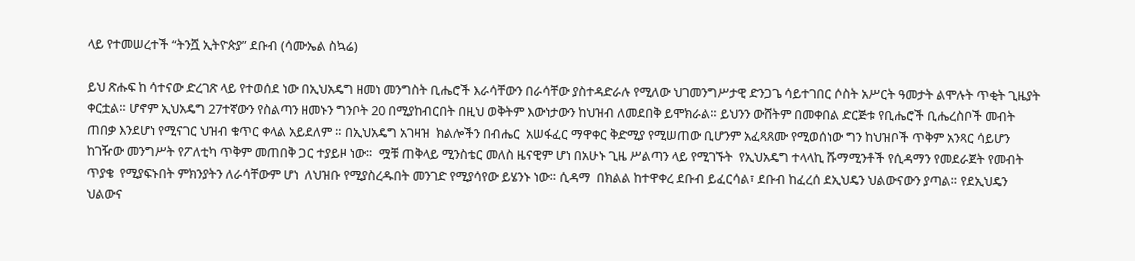ላይ የተመሠረተች “ትንሿ ኢትዮጵያ” ደቡብ (ሳሙኤል ስኳሬ)

ይህ ጽሑፍ ከ ሳተናው ድረገጽ ላይ የተወሰደ ነው በኢህአዴግ ዘመነ መንግስት ቢሔሮች እራሳቸውን በራሳቸው ያስተዳድራሉ የሚለው ህገመንግሥታዊ ድንጋጌ ሳይተገበር ሶስት አሥርት ዓመታት ልሞሉት ጥቂት ጊዜያት ቀርቷል። ሆኖም ኢህአዴግ 27ተኛውን የስልጣን ዘመኑን ግንቦት 20 በሚያከብርበት በዚህ ወቅትም እውነታውን ከህዝብ ለመደበቅ ይሞክራል። ይህንን ውሸትም በመቀበል ድርጅቱ የቢሔሮች ቢሔረስቦች መብት ጠበቃ እንደሆነ የሚናገር ህዝብ ቁጥር ቀላል አይደለም ። በኢህአዴግ አገዛዝ  ክልሎችን በብሔር  አሠፋፈር ማዋቀር ቅድሚያ የሚሠጠው ቢሆንም አፈጻጸሙ የሚወሰነው ግን ከህዝቦች ጥቅም አንጻር ሳይሆን ከገዥው መንግሥት የፖለቲካ ጥቅም መጠበቅ ጋር ተያይዞ ነው።  ሟቹ ጠቅላይ ሚንስቴር መለስ ዜናዊም ሆነ በአሁኑ ጊዜ ሥልጣን ላይ የሚገኙት  የኢህአዴግ ተላላኪ ሹማሚንቶች የሲዳማን የመደራጀት የመብት ጥያቄ  የሚያፍኑበት ምክንያትን ለራሳቸውም ሆነ  ለህዝቡ የሚያስረዱበት መንገድ የሚያሳየው ይሄንኑ ነው። ሲዳማ  በክልል ከተዋቀረ ደቡብ ይፈርሳል፣ ደቡብ ከፈረሰ ደኢህዴን ህልውናውን ያጣል። የደኢህዴን ህልውና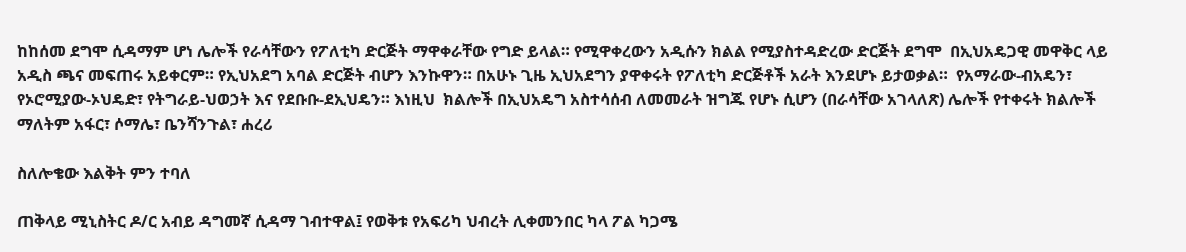ከከሰመ ደግሞ ሲዳማም ሆነ ሌሎች የራሳቸውን የፖለቲካ ድርጅት ማዋቀራቸው የግድ ይላል። የሚዋቀረውን አዲሱን ክልል የሚያስተዳድረው ድርጅት ደግሞ  በኢህአዴጋዊ መዋቅር ላይ አዲስ ጫና መፍጠሩ አይቀርም። የኢህአደግ አባል ድርጅት ብሆን እንኩዋን። በአሁኑ ጊዜ ኢህአደግን ያዋቀሩት የፖለቲካ ድርጅቶች አራት እንደሆኑ ይታወቃል።  የአማራው-ብአዴን፣ የኦሮሚያው-ኦህዴድ፣ የትግራይ-ህወኃት እና የደቡቡ-ደኢህዴን። እነዚህ  ክልሎች በኢህአዴግ አስተሳሰብ ለመመራት ዝግጁ የሆኑ ሲሆን (በራሳቸው አገላለጽ) ሌሎች የተቀሩት ክልሎች ማለትም አፋር፣ ሶማሌ፣ ቤንሻንጉል፣ ሐረሪ

ስለሎቄው እልቅት ምን ተባለ

ጠቅላይ ሚኒስትር ዶ/ር አብይ ዳግመኛ ሲዳማ ገብተዋል፤ የወቅቱ የአፍሪካ ህብረት ሊቀመንበር ካላ ፖል ካጋሜ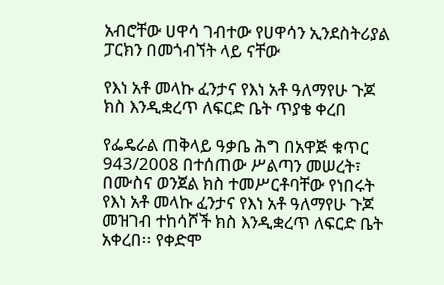አብሮቸው ሀዋሳ ገብተው የሀዋሳን ኢንደስትሪያል ፓርክን በመጎብኘት ላይ ናቸው

የእነ አቶ መላኩ ፈንታና የእነ አቶ ዓለማየሁ ጉጆ ክስ እንዲቋረጥ ለፍርድ ቤት ጥያቄ ቀረበ

የፌዴራል ጠቅላይ ዓቃቤ ሕግ በአዋጅ ቁጥር 943/2008 በተሰጠው ሥልጣን መሠረት፣ በሙስና ወንጀል ክስ ተመሥርቶባቸው የነበሩት የእነ አቶ መላኩ ፈንታና የእነ አቶ ዓለማየሁ ጉጆ መዝገብ ተከሳሾች ክስ እንዲቋረጥ ለፍርድ ቤት አቀረበ፡፡ የቀድሞ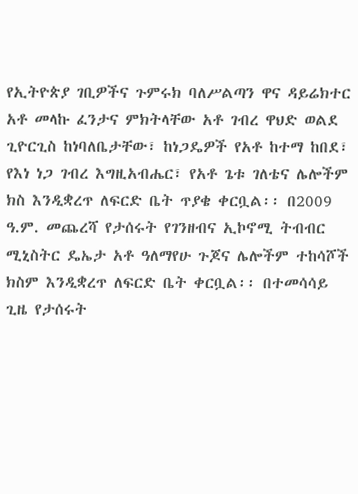የኢትዮጵያ ገቢዎችና ጉምሩክ ባለሥልጣን ዋና ዳይሬክተር አቶ መላኩ ፈንታና ምክትላቸው አቶ ገብረ ዋህድ ወልደ ጊዮርጊስ ከነባለቤታቸው፣ ከነጋዴዎች የአቶ ከተማ ከበደ፣ የእነ ነጋ ገብረ እግዚአብሔር፣ የአቶ ጌቱ ገለቴና ሌሎችም ክስ እንዲቋረጥ ለፍርድ ቤት ጥያቄ ቀርቧል፡፡ በ2009 ዓ.ም. መጨረሻ የታሰሩት የገንዘብና ኢኮኖሚ ትብብር ሚኒስትር ዴኤታ አቶ ዓለማየሁ ጉጆና ሌሎችም ተከሳሾች ክስም እንዲቋረጥ ለፍርድ ቤት ቀርቧል፡፡ በተመሳሳይ ጊዜ የታሰሩት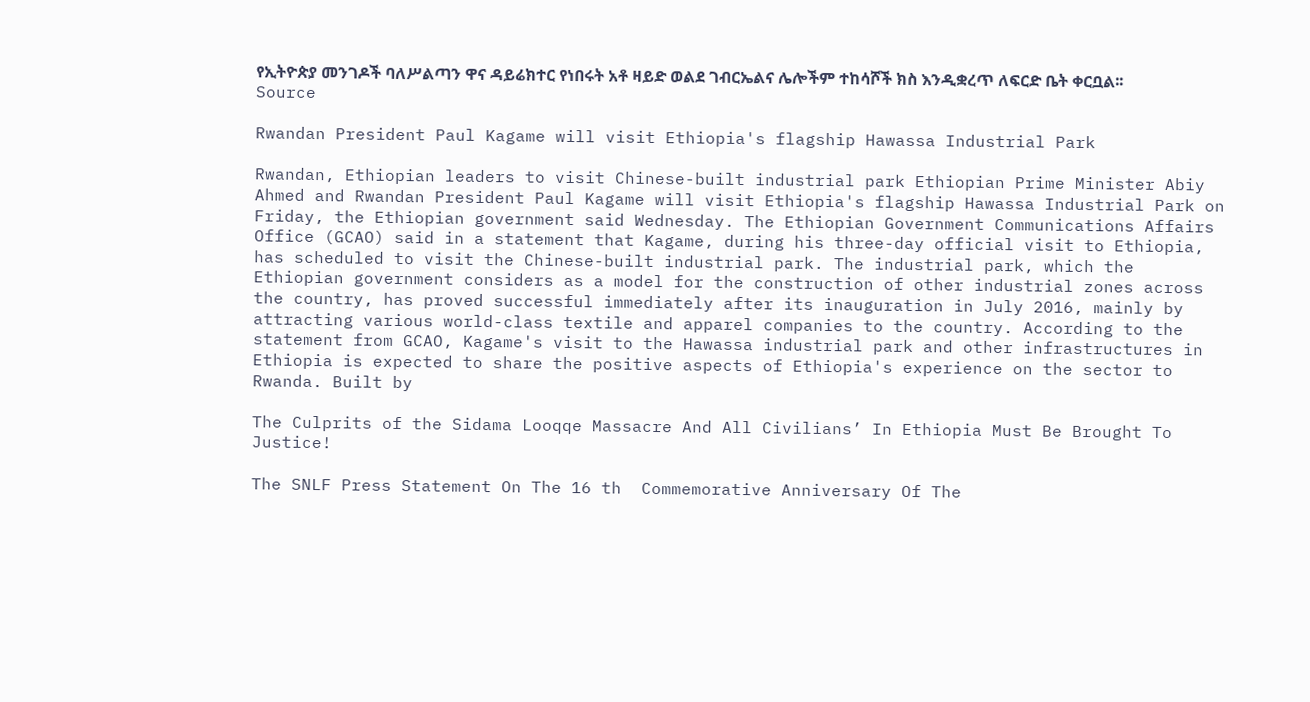የኢትዮጵያ መንገዶች ባለሥልጣን ዋና ዳይሬክተር የነበሩት አቶ ዛይድ ወልደ ገብርኤልና ሌሎችም ተከሳሾች ክስ እንዲቋረጥ ለፍርድ ቤት ቀርቧል፡፡ Source

Rwandan President Paul Kagame will visit Ethiopia's flagship Hawassa Industrial Park

Rwandan, Ethiopian leaders to visit Chinese-built industrial park Ethiopian Prime Minister Abiy Ahmed and Rwandan President Paul Kagame will visit Ethiopia's flagship Hawassa Industrial Park on Friday, the Ethiopian government said Wednesday. The Ethiopian Government Communications Affairs Office (GCAO) said in a statement that Kagame, during his three-day official visit to Ethiopia, has scheduled to visit the Chinese-built industrial park. The industrial park, which the Ethiopian government considers as a model for the construction of other industrial zones across the country, has proved successful immediately after its inauguration in July 2016, mainly by attracting various world-class textile and apparel companies to the country. According to the statement from GCAO, Kagame's visit to the Hawassa industrial park and other infrastructures in Ethiopia is expected to share the positive aspects of Ethiopia's experience on the sector to Rwanda. Built by

The Culprits of the Sidama Looqqe Massacre And All Civilians’ In Ethiopia Must Be Brought To Justice!

The SNLF Press Statement On The 16 th  Commemorative Anniversary Of The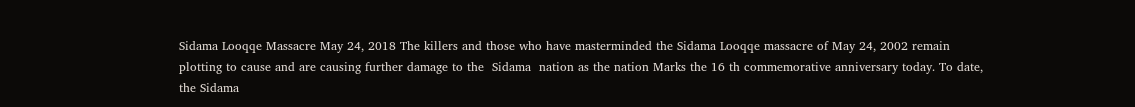Sidama Looqqe Massacre May 24, 2018 The killers and those who have masterminded the Sidama Looqqe massacre of May 24, 2002 remain plotting to cause and are causing further damage to the  Sidama  nation as the nation Marks the 16 th commemorative anniversary today. To date, the Sidama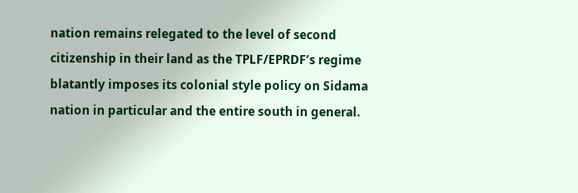nation remains relegated to the level of second citizenship in their land as the TPLF/EPRDF’s regime blatantly imposes its colonial style policy on Sidama nation in particular and the entire south in general.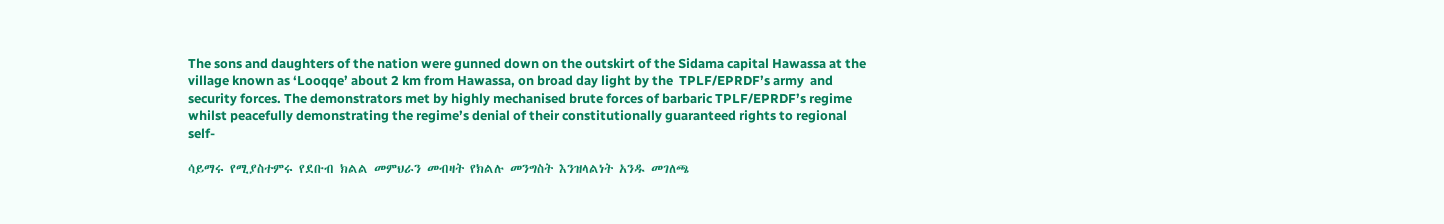The sons and daughters of the nation were gunned down on the outskirt of the Sidama capital Hawassa at the village known as ‘Looqqe’ about 2 km from Hawassa, on broad day light by the  TPLF/EPRDF’s army  and security forces. The demonstrators met by highly mechanised brute forces of barbaric TPLF/EPRDF’s regime whilst peacefully demonstrating the regime’s denial of their constitutionally guaranteed rights to regional self-

ሳይማሩ የሚያስተምሩ የደቡብ ክልል መምህራን መብዛት የክልሉ መንግስት እንዝላልነት አንዱ መገለጫ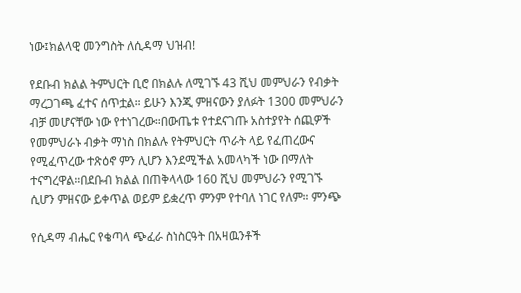ነው፤ክልላዊ መንግስት ለሲዳማ ህዝብ!

የደቡብ ክልል ትምህርት ቢሮ በክልሉ ለሚገኙ 43 ሺህ መምህራን የብቃት ማረጋገጫ ፈተና ሰጥቷል። ይሁን እንጂ ምዘናውን ያለፉት 1300 መምህራን ብቻ መሆናቸው ነው የተነገረው።በውጤቱ የተደናገጡ አስተያየት ሰጪዎች የመምህራኑ ብቃት ማነስ በክልሉ የትምህርት ጥራት ላይ የፈጠረውና የሚፈጥረው ተጽዕኖ ምን ሊሆን እንደሚችል አመላካች ነው በማለት ተናግረዋል።በደቡብ ክልል በጠቅላላው 160 ሺህ መምህራን የሚገኙ ሲሆን ምዘናው ይቀጥል ወይም ይቋረጥ ምንም የተባለ ነገር የለም። ምንጭ

የሲዳማ ብሔር የቄጣላ ጭፈራ ስነስርዓት በአዛዉንቶች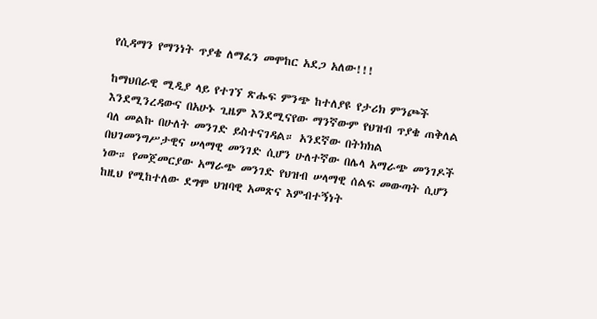የሲዳማን የማንነት ጥያቄ ለማፈን መሞከር አደጋ አለው!!!

ከማህበራዊ ሚዲያ ላይ የተገኘ ጽሑፍ ምንጭ ከተለያዩ የታሪክ ምንጮች እንደሚንረዳውና በአሁኑ ጊዜም እንደሚናየው ማንኛውም የህዝብ ጥያቄ ጠቅለል ባለ መልኩ በሁለት መንገድ ይስተናገዳል። አንደኛው በትክክል በህገመንግሥታዊና ሠላማዊ መንገድ ሲሆን ሁለተኛው በሌላ አማራጭ መንገዶች ነው። የመጀመርያው አማራጭ መንገድ የህዝብ ሠላማዊ ሰልፍ መውጣት ሲሆን ከዚህ የሚከተለው ደግሞ ህዝባዊ አመጽና እምብተኝነት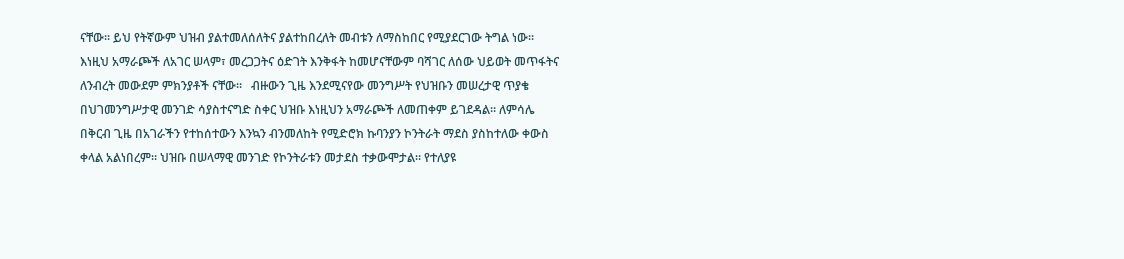ናቸው። ይህ የትኛውም ህዝብ ያልተመለሰለትና ያልተከበረለት መብቱን ለማስከበር የሚያደርገው ትግል ነው። እነዚህ አማራጮች ለአገር ሠላም፣ መረጋጋትና ዕድገት እንቅፋት ከመሆናቸውም ባሻገር ለሰው ህይወት መጥፋትና ለንብረት መውደም ምክንያቶች ናቸው።   ብዙውን ጊዜ እንደሚናየው መንግሥት የህዝቡን መሠረታዊ ጥያቄ በህገመንግሥታዊ መንገድ ሳያስተናግድ ስቀር ህዝቡ እነዚህን አማራጮች ለመጠቀም ይገደዳል። ለምሳሌ በቅርብ ጊዜ በአገራችን የተከሰተውን እንኳን ብንመለከት የሚድሮክ ኩባንያን ኮንትራት ማደስ ያስከተለው ቀውስ ቀላል አልነበረም። ህዝቡ በሠላማዊ መንገድ የኮንትራቱን መታደስ ተቃውሞታል። የተለያዩ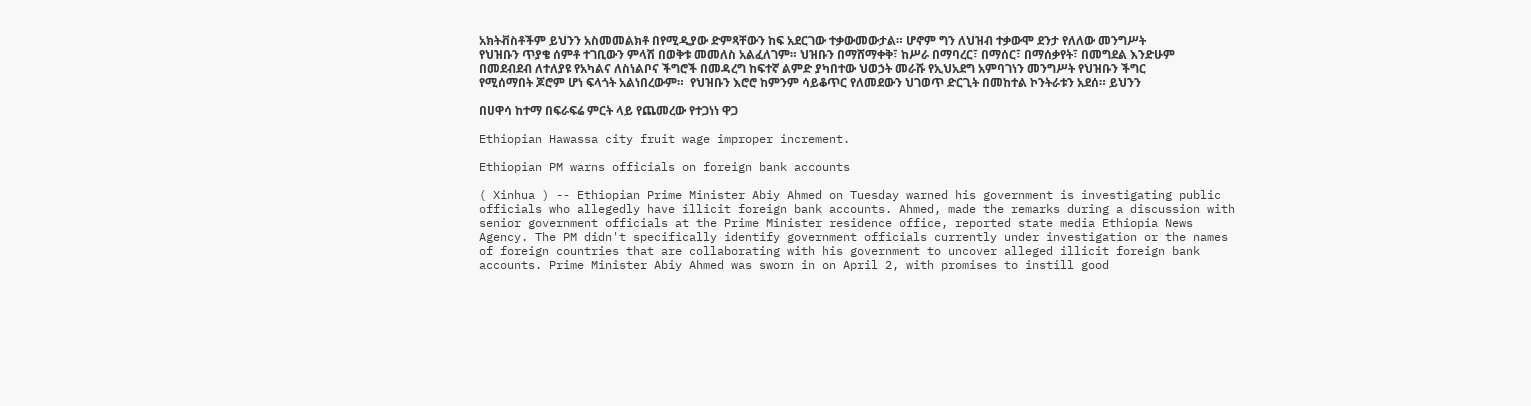አክትቭስቶችም ይህንን አስመመልክቶ በየሚዲያው ድምጻቸውን ከፍ አደርገው ተቃውመውታል። ሆኖም ግን ለህዝብ ተቃውሞ ደንታ የለለው መንግሥት የህዝቡን ጥያቄ ሰምቶ ተገቢውን ምላሽ በወቅቱ መመለስ አልፈለገም። ህዝቡን በማሸማቀቅ፣ ከሥራ በማባረር፣ በማሰር፣ በማሰቃየት፣ በመግደል እንድሁም በመደብደብ ለተለያዩ የአካልና ለስነልቦና ችግሮች በመዳረግ ከፍተኛ ልምድ ያካበተው ህወኃት መራሹ የኢህአደግ አምባገነን መንግሥት የህዝቡን ችግር የሚሰማበት ጆሮም ሆነ ፍላጎት አልነበረውም።  የህዝቡን እሮሮ ከምንም ሳይቆጥር የለመደውን ህገወጥ ድርጊት በመከተል ኮንትራቱን አደሰ። ይህንን

በሀዋሳ ከተማ በፍራፍሬ ምርት ላይ የጨመረው የተጋነነ ዋጋ

Ethiopian Hawassa city fruit wage improper increment.

Ethiopian PM warns officials on foreign bank accounts

( Xinhua ) -- Ethiopian Prime Minister Abiy Ahmed on Tuesday warned his government is investigating public officials who allegedly have illicit foreign bank accounts. Ahmed, made the remarks during a discussion with senior government officials at the Prime Minister residence office, reported state media Ethiopia News Agency. The PM didn't specifically identify government officials currently under investigation or the names of foreign countries that are collaborating with his government to uncover alleged illicit foreign bank accounts. Prime Minister Abiy Ahmed was sworn in on April 2, with promises to instill good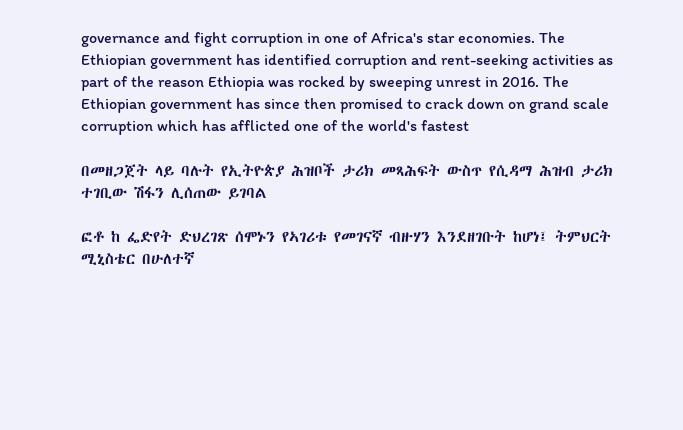governance and fight corruption in one of Africa's star economies. The Ethiopian government has identified corruption and rent-seeking activities as part of the reason Ethiopia was rocked by sweeping unrest in 2016. The Ethiopian government has since then promised to crack down on grand scale corruption which has afflicted one of the world's fastest

በመዘጋጀት ላይ ባሉት የኢትዮጵያ ሕዝቦች ታሪክ መጻሕፍት ውስጥ የሲዳማ ሕዝብ ታሪክ ተገቢው ሽፋን ሊሰጠው ይገባል

ፎቶ ከ ፌድየት ድህረገጽ ሰሞኑን የኣገሪቱ የመገናኛ ብዙሃን እንደዘገቡት ከሆነ፤ ትምህርት ሚኒስቴር በሁለተኛ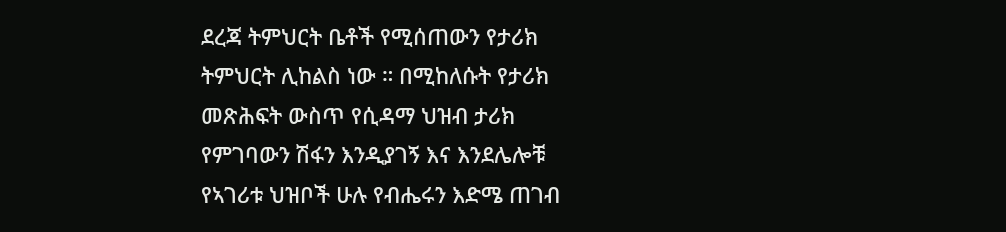ደረጃ ትምህርት ቤቶች የሚሰጠውን የታሪክ ትምህርት ሊከልስ ነው ። በሚከለሱት የታሪክ መጽሕፍት ውስጥ የሲዳማ ህዝብ ታሪክ የምገባውን ሽፋን እንዲያገኝ እና እንደሌሎቹ የኣገሪቱ ህዝቦች ሁሉ የብሔሩን እድሜ ጠገብ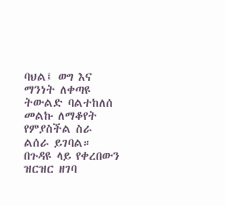ባህል፤ ወግ እና ማንነት ለቀጣዩ ትውልድ ባልተከለሰ መልኩ ለማቆየት የምያስችል ስራ ልሰራ ይገባል። በጉዳዩ ላይ የቀረበውን ዝርዝር ዘገባ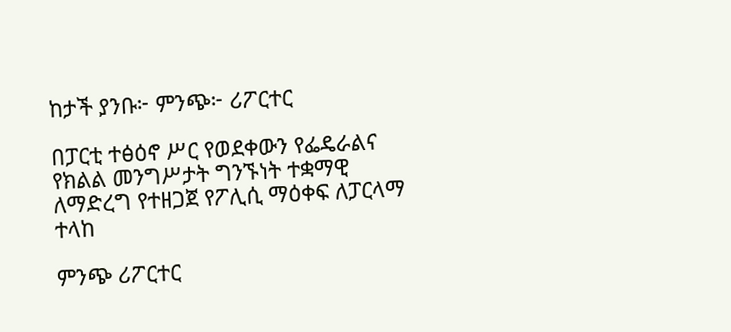ከታች ያንቡ፦ ምንጭ፦ ሪፖርተር

በፓርቲ ተፅዕኖ ሥር የወደቀውን የፌዴራልና የክልል መንግሥታት ግንኙነት ተቋማዊ ለማድረግ የተዘጋጀ የፖሊሲ ማዕቀፍ ለፓርላማ ተላከ

ምንጭ ሪፖርተር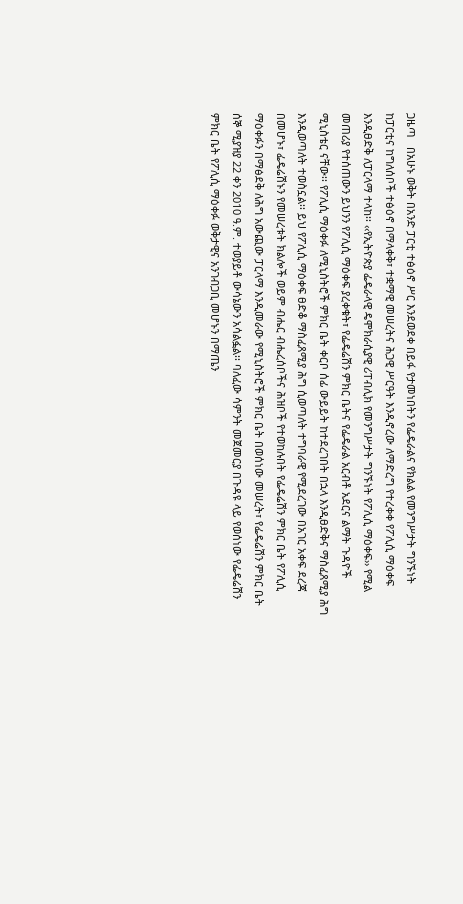ጋዜጣ   በአሁኑ ወቅት በአንድ ፓርቲ ተፅዕኖ ሥር እንደወደቀ በይፋ የታመነበትን የፌዴራልና የክልል የመንግሥታት ግንኙነት ከፓርቲና ከግለሰቦች ተፅዕኖ በማላቀቅ፣ ተቋማዊ መሠረትና ሕጋዊ ሥርዓት እንዲኖረው ለማድረግ የተረቀቀ የፖሊሲ ማዕቀፍ እንዲፀድቅ ለፓርላማ ተላከ፡፡ ‹‹የኢትዮጵያ ፌዴራላዊ ዴሞክራሲያዊ ሪፐብሊክ የመንግሥታት ግንኙነት የፖሊሲ ማዕቀፍ›› የሚል መጠሪያ የተሰጠውን ይህንን የፖሊሲ ማዕቀፍ ያረቀቁት፣ የፌዴሬሽን ምክር ቤትና የፌዴራል አርብቶ አደርና ልማት ጉዳዮች ሚኒስቴር ናቸው፡፡ የፖሊሲ ማዕቀፉ ለሚኒስትሮች ምክር ቤት ቀርቦ ሰፊ ውይይት ከተደረገበት በኋላ እንዲፀድቅና ማስፈጸሚያ ሕግ እንዲወጣለት ተወስኗል፡፡ ይህ የፖሊሲ ማዕቀፍ ፀድቆ ማስፈጸሚያ ሕግ ሲወጣለት ተግባራዊ የሚደረገው በአገር አቀፍ ደረጃ በመሆኑ፣ ፌዴሬሽኑን የመሠረቱት ክልሎች ወይም ብሔር ብሔረሰቦችና ሕዝቦች የተወከሉበት የፌዴሬሽን ምክር ቤት የፖሊሲ ማዕቀፉን በማፅደቅ ለሕግ አውጪው ፓርላማ እንዲመራው የሚኒስትሮች ምክር ቤት በወሰነው መሠረት፣ የፌዴሬሽን ምክር ቤት ሰኞ ሚያዝያ 22 ቀን 2010 ዓ.ም. ተወያይቶ ውሳኔውን አሳልፏል፡፡ ባለፈው ሳምንት መጀመርያ በጉዳዩ ላይ የወሰነው የፌዴሬሽን ምክር ቤት የፖሊሲ ማዕቀፉ ወቅታዊና አንገብጋቢ መሆኑን በማጤን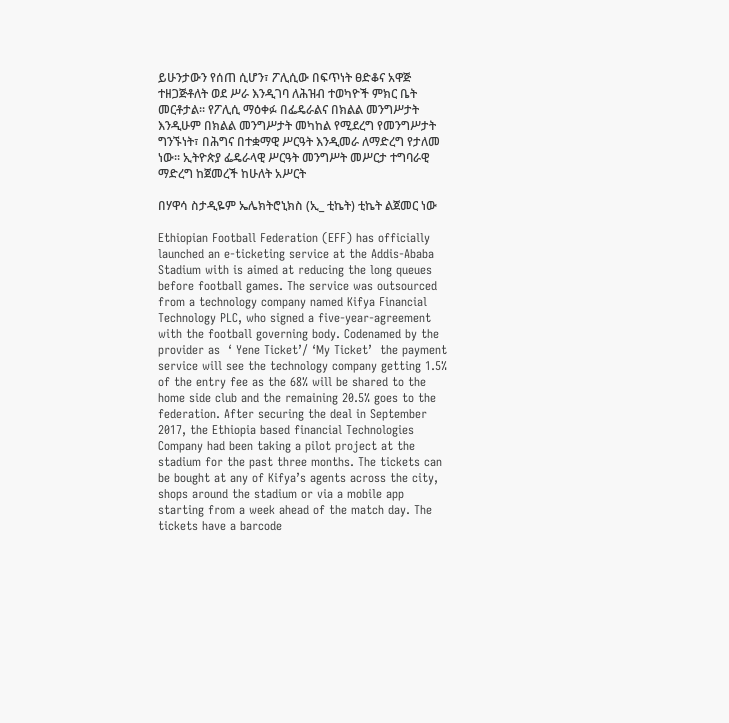ይሁንታውን የሰጠ ሲሆን፣ ፖሊሲው በፍጥነት ፀድቆና አዋጅ ተዘጋጅቶለት ወደ ሥራ እንዲገባ ለሕዝብ ተወካዮች ምክር ቤት መርቶታል፡፡ የፖሊሲ ማዕቀፉ በፌዴራልና በክልል መንግሥታት እንዲሁም በክልል መንግሥታት መካከል የሚደረግ የመንግሥታት ግንኙነት፣ በሕግና በተቋማዊ ሥርዓት እንዲመራ ለማድረግ የታለመ ነው፡፡ ኢትዮጵያ ፌዴራላዊ ሥርዓት መንግሥት መሥርታ ተግባራዊ ማድረግ ከጀመረች ከሁለት አሥርት

በሃዋሳ ስታዲዬም ኤሌክትሮኒክስ (ኢ_ ቲኬት) ቲኬት ልጀመር ነው

Ethiopian Football Federation (EFF) has officially launched an e-ticketing service at the Addis-Ababa Stadium with is aimed at reducing the long queues before football games. The service was outsourced from a technology company named Kifya Financial Technology PLC, who signed a five-year-agreement with the football governing body. Codenamed by the provider as  ‘ Yene Ticket’/ ‘My Ticket’  the payment service will see the technology company getting 1.5% of the entry fee as the 68% will be shared to the home side club and the remaining 20.5% goes to the federation. After securing the deal in September 2017, the Ethiopia based financial Technologies Company had been taking a pilot project at the stadium for the past three months. The tickets can be bought at any of Kifya’s agents across the city, shops around the stadium or via a mobile app starting from a week ahead of the match day. The tickets have a barcode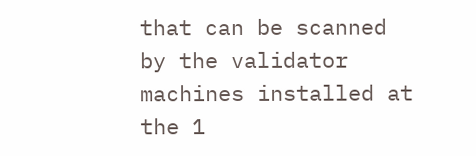that can be scanned by the validator machines installed at the 1